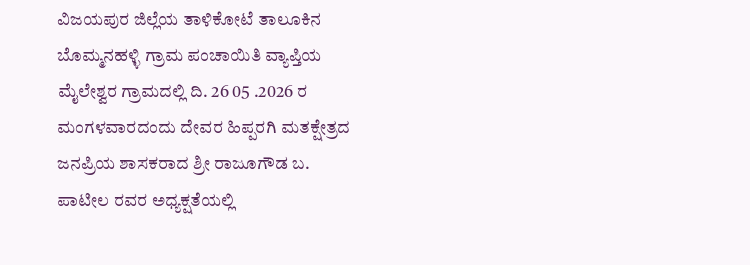ವಿಜಯಪುರ ಜಿಲ್ಲೆಯ ತಾಳಿಕೋಟೆ ತಾಲೂಕಿನ ಬೊಮ್ಮನಹಳ್ಳಿ ಗ್ರಾಮ ಪಂಚಾಯಿತಿ ವ್ಯಾಪ್ತಿಯ ಮೈಲೇಶ್ವರ ಗ್ರಾಮದಲ್ಲಿ ದಿ. 26 05 .2026 ರ ಮಂಗಳವಾರದಂದು ದೇವರ ಹಿಪ್ಪರಗಿ ಮತಕ್ಷೇತ್ರದ ಜನಪ್ರಿಯ ಶಾಸಕರಾದ ಶ್ರೀ ರಾಜೂಗೌಡ ಬ. ಪಾಟೀಲ ರವರ ಅಧ್ಯಕ್ಷತೆಯಲ್ಲಿ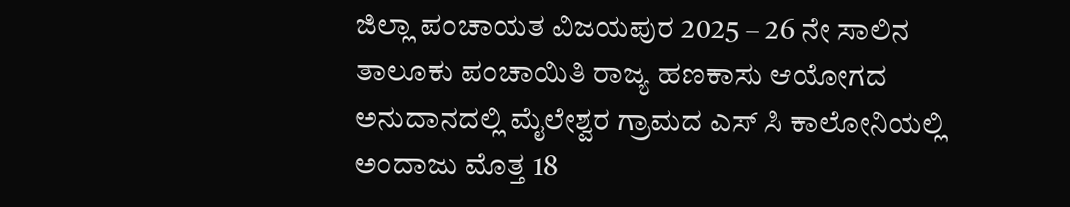ಜಿಲ್ಲಾ ಪಂಚಾಯತ ವಿಜಯಪುರ 2025 – 26 ನೇ ಸಾಲಿನ ತಾಲೂಕು ಪಂಚಾಯಿತಿ ರಾಜ್ಯ ಹಣಕಾಸು ಆಯೋಗದ ಅನುದಾನದಲ್ಲಿ ಮೈಲೇಶ್ವರ ಗ್ರಾಮದ ಎಸ್ ಸಿ ಕಾಲೋನಿಯಲ್ಲಿ ಅಂದಾಜು ಮೊತ್ತ 18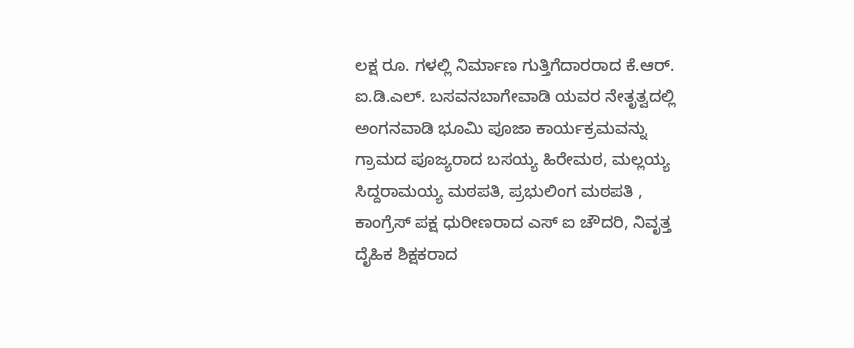ಲಕ್ಷ ರೂ. ಗಳಲ್ಲಿ ನಿರ್ಮಾಣ ಗುತ್ತಿಗೆದಾರರಾದ ಕೆ.ಆರ್. ಐ.ಡಿ.ಎಲ್. ಬಸವನಬಾಗೇವಾಡಿ ಯವರ ನೇತೃತ್ವದಲ್ಲಿ ಅಂಗನವಾಡಿ ಭೂಮಿ ಪೂಜಾ ಕಾರ್ಯಕ್ರಮವನ್ನು ಗ್ರಾಮದ ಪೂಜ್ಯರಾದ ಬಸಯ್ಯ ಹಿರೇಮಠ, ಮಲ್ಲಯ್ಯ ಸಿದ್ದರಾಮಯ್ಯ ಮಠಪತಿ, ಪ್ರಭುಲಿಂಗ ಮಠಪತಿ , ಕಾಂಗ್ರೆಸ್ ಪಕ್ಷ ಧುರೀಣರಾದ ಎಸ್ ಐ ಚೌದರಿ, ನಿವೃತ್ತ ದೈಹಿಕ ಶಿಕ್ಷಕರಾದ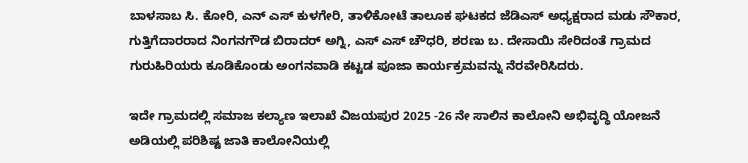ಬಾಳಸಾಬ ಸಿ. ಕೋರಿ, ಎನ್ ಎಸ್ ಕುಳಗೇರಿ, ತಾಳಿಕೋಟೆ ತಾಲೂಕ ಘಟಕದ ಜೆಡಿಎಸ್ ಅಧ್ಯಕ್ಷರಾದ ಮಡು ಸೌಕಾರ, ಗುತ್ತಿಗೆದಾರರಾದ ನಿಂಗನಗೌಡ ಬಿರಾದರ್ ಅಗ್ನಿ, ಎಸ್ ಎಸ್ ಚೌಧರಿ, ಶರಣು ಬ. ದೇಸಾಯಿ ಸೇರಿದಂತೆ ಗ್ರಾಮದ ಗುರುಹಿರಿಯರು ಕೂಡಿಕೊಂಡು ಅಂಗನವಾಡಿ ಕಟ್ಟಡ ಪೂಜಾ ಕಾರ್ಯಕ್ರಮವನ್ನು ನೆರವೇರಿಸಿದರು.

ಇದೇ ಗ್ರಾಮದಲ್ಲಿ ಸಮಾಜ ಕಲ್ಯಾಣ ಇಲಾಖೆ ವಿಜಯಪುರ 2025 -26 ನೇ ಸಾಲಿನ ಕಾಲೋನಿ ಅಭಿವೃದ್ಧಿ ಯೋಜನೆ ಅಡಿಯಲ್ಲಿ ಪರಿಶಿಷ್ಟ ಜಾತಿ ಕಾಲೋನಿಯಲ್ಲಿ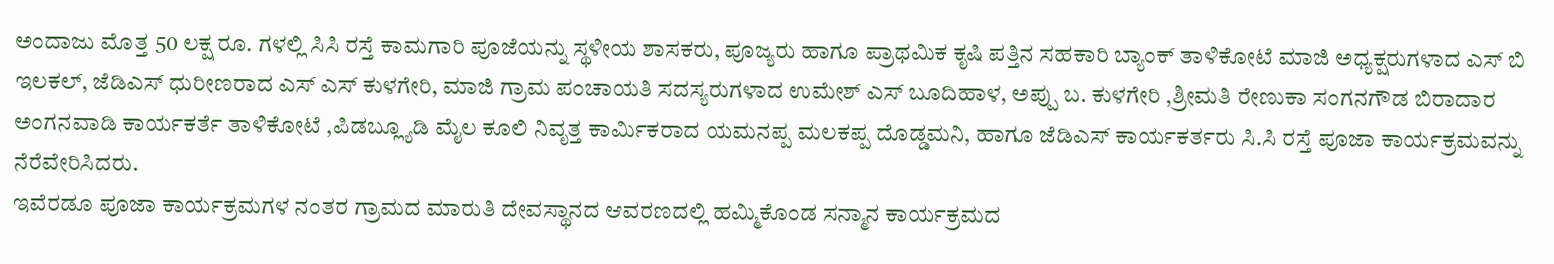ಅಂದಾಜು ಮೊತ್ತ 50 ಲಕ್ಷ ರೂ. ಗಳಲ್ಲಿ ಸಿಸಿ ರಸ್ತೆ ಕಾಮಗಾರಿ ಪೂಜೆಯನ್ನು ಸ್ಥಳೀಯ ಶಾಸಕರು, ಪೂಜ್ಯರು ಹಾಗೂ ಪ್ರಾಥಮಿಕ ಕೃಷಿ ಪತ್ತಿನ ಸಹಕಾರಿ ಬ್ಯಾಂಕ್ ತಾಳಿಕೋಟೆ ಮಾಜಿ ಅಧ್ಯಕ್ಷರುಗಳಾದ ಎಸ್ ಬಿ ಇಲಕಲ್, ಜೆಡಿಎಸ್ ಧುರೀಣರಾದ ಎಸ್ ಎಸ್ ಕುಳಗೇರಿ, ಮಾಜಿ ಗ್ರಾಮ ಪಂಚಾಯತಿ ಸದಸ್ಯರುಗಳಾದ ಉಮೇಶ್ ಎಸ್ ಬೂದಿಹಾಳ, ಅಪ್ಪು ಬ. ಕುಳಗೇರಿ ,ಶ್ರೀಮತಿ ರೇಣುಕಾ ಸಂಗನಗೌಡ ಬಿರಾದಾರ ಅಂಗನವಾಡಿ ಕಾರ್ಯಕರ್ತೆ ತಾಳಿಕೋಟೆ ,ಪಿಡಬ್ಲ್ಯೂಡಿ ಮೈಲ ಕೂಲಿ ನಿವೃತ್ತ ಕಾರ್ಮಿಕರಾದ ಯಮನಪ್ಪ ಮಲಕಪ್ಪ ದೊಡ್ಡಮನಿ, ಹಾಗೂ ಜೆಡಿಎಸ್ ಕಾರ್ಯಕರ್ತರು ಸಿ.ಸಿ ರಸ್ತೆ ಪೂಜಾ ಕಾರ್ಯಕ್ರಮವನ್ನು ನೆರೆವೇರಿಸಿದರು.
ಇವೆರಡೂ ಪೂಜಾ ಕಾರ್ಯಕ್ರಮಗಳ ನಂತರ ಗ್ರಾಮದ ಮಾರುತಿ ದೇವಸ್ಥಾನದ ಆವರಣದಲ್ಲಿ ಹಮ್ಮಿಕೊಂಡ ಸನ್ಮಾನ ಕಾರ್ಯಕ್ರಮದ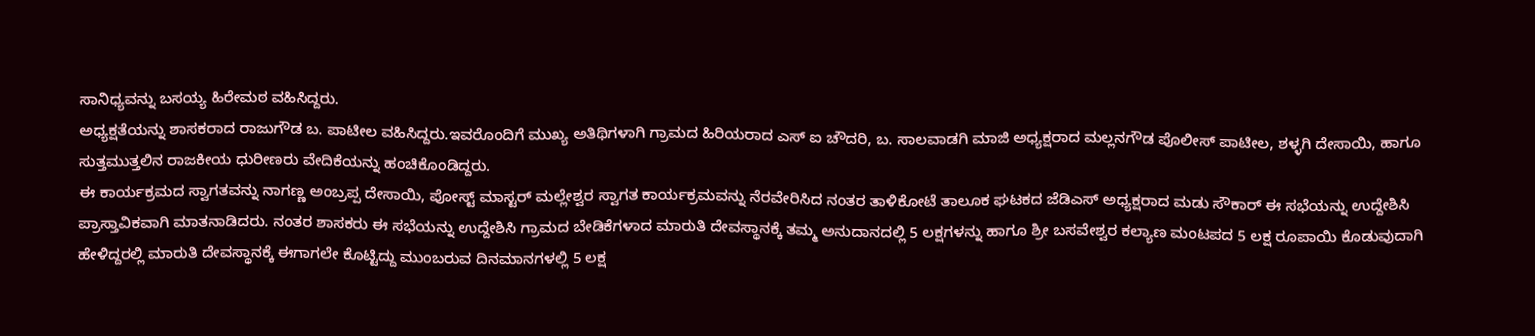ಸಾನಿಧ್ಯವನ್ನು ಬಸಯ್ಯ ಹಿರೇಮಠ ವಹಿಸಿದ್ದರು.
ಅಧ್ಯಕ್ಷತೆಯನ್ನು ಶಾಸಕರಾದ ರಾಜುಗೌಡ ಬ. ಪಾಟೀಲ ವಹಿಸಿದ್ದರು.ಇವರೊಂದಿಗೆ ಮುಖ್ಯ ಅತಿಥಿಗಳಾಗಿ ಗ್ರಾಮದ ಹಿರಿಯರಾದ ಎಸ್ ಐ ಚೌದರಿ, ಬ. ಸಾಲವಾಡಗಿ ಮಾಜಿ ಅಧ್ಯಕ್ಷರಾದ ಮಲ್ಲನಗೌಡ ಪೊಲೀಸ್ ಪಾಟೀಲ, ಶಳ್ಳಗಿ ದೇಸಾಯಿ, ಹಾಗೂ ಸುತ್ತಮುತ್ತಲಿನ ರಾಜಕೀಯ ಧುರೀಣರು ವೇದಿಕೆಯನ್ನು ಹಂಚಿಕೊಂಡಿದ್ದರು.
ಈ ಕಾರ್ಯಕ್ರಮದ ಸ್ವಾಗತವನ್ನು ನಾಗಣ್ಣ ಅಂಬ್ರಪ್ಪ ದೇಸಾಯಿ, ಪೋಸ್ಟ್ ಮಾಸ್ಟರ್ ಮಲ್ಲೇಶ್ವರ ಸ್ವಾಗತ ಕಾರ್ಯಕ್ರಮವನ್ನು ನೆರವೇರಿಸಿದ ನಂತರ ತಾಳಿಕೋಟೆ ತಾಲೂಕ ಘಟಕದ ಜೆಡಿಎಸ್ ಅಧ್ಯಕ್ಷರಾದ ಮಡು ಸೌಕಾರ್ ಈ ಸಭೆಯನ್ನು ಉದ್ದೇಶಿಸಿ ಪ್ರಾಸ್ತಾವಿಕವಾಗಿ ಮಾತನಾಡಿದರು. ನಂತರ ಶಾಸಕರು ಈ ಸಭೆಯನ್ನು ಉದ್ದೇಶಿಸಿ ಗ್ರಾಮದ ಬೇಡಿಕೆಗಳಾದ ಮಾರುತಿ ದೇವಸ್ಥಾನಕ್ಕೆ ತಮ್ಮ ಅನುದಾನದಲ್ಲಿ 5 ಲಕ್ಷಗಳನ್ನು ಹಾಗೂ ಶ್ರೀ ಬಸವೇಶ್ವರ ಕಲ್ಯಾಣ ಮಂಟಪದ 5 ಲಕ್ಷ ರೂಪಾಯಿ ಕೊಡುವುದಾಗಿ ಹೇಳಿದ್ದರಲ್ಲಿ ಮಾರುತಿ ದೇವಸ್ಥಾನಕ್ಕೆ ಈಗಾಗಲೇ ಕೊಟ್ಟಿದ್ದು ಮುಂಬರುವ ದಿನಮಾನಗಳಲ್ಲಿ 5 ಲಕ್ಷ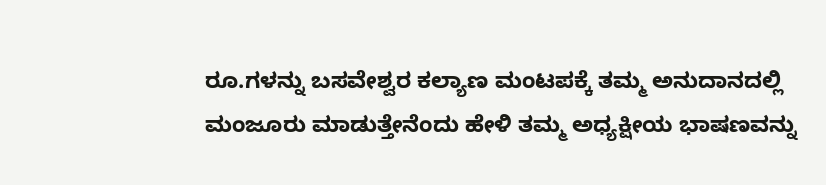ರೂ.ಗಳನ್ನು ಬಸವೇಶ್ವರ ಕಲ್ಯಾಣ ಮಂಟಪಕ್ಕೆ ತಮ್ಮ ಅನುದಾನದಲ್ಲಿ ಮಂಜೂರು ಮಾಡುತ್ತೇನೆಂದು ಹೇಳಿ ತಮ್ಮ ಅಧ್ಯಕ್ಷೀಯ ಭಾಷಣವನ್ನು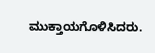ಮುಕ್ತಾಯಗೊಳಿಸಿದರು.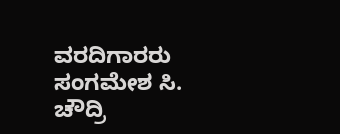ವರದಿಗಾರರು ಸಂಗಮೇಶ ಸಿ. ಚೌದ್ರಿ